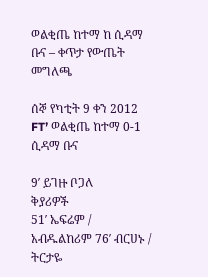ወልቂጤ ከተማ ከ ሲዳማ ቡና – ቀጥታ የውጤት መግለጫ

ሰኞ የካቲት 9 ቀን 2012
FT’ ወልቂጤ ከተማ 0-1 ሲዳማ ቡና

9′ ይገዙ ቦጋለ
ቅያሪዎች
51′ ኤፍሬም / አብዱልከሪም 76′ ብርሀኑ / ትርታዬ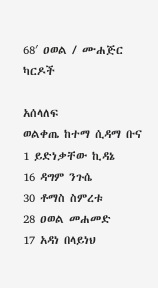68′ ዐወል / ሙሐጅር
ካርዶች

አሰላለፍ
ወልቀጤ ከተማ ሲዳማ ቡና
1 ይድነቃቸው ኪዳኔ
16 ዳግም ንጉሴ
30 ቶማስ ስምረቱ
28 ዐወል መሐመድ
17 አዳነ በላይነህ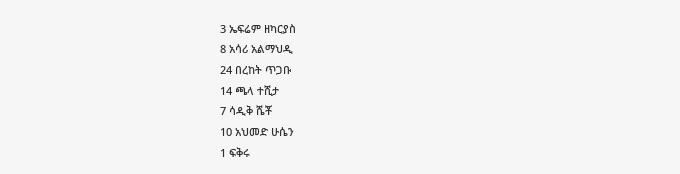3 ኤፍሬም ዘካርያስ
8 አሳሪ አልማህዲ
24 በረከት ጥጋቡ
14 ጫላ ተሺታ
7 ሳዲቅ ሼቾ
10 አህመድ ሁሴን
1 ፍቅሩ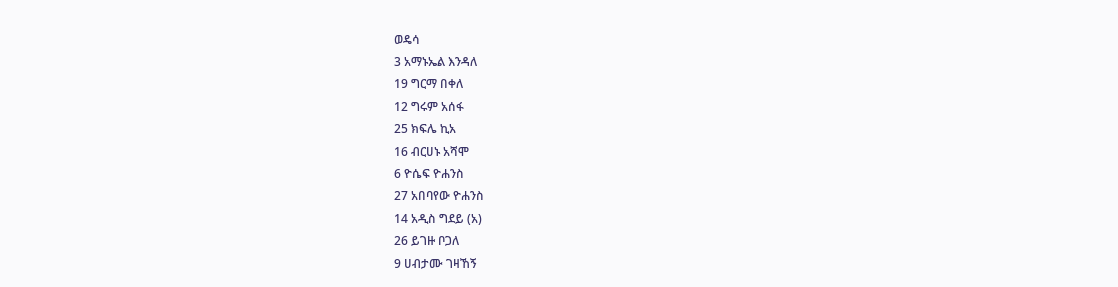ወዴሳ
3 አማኑኤል እንዳለ
19 ግርማ በቀለ
12 ግሩም አሰፋ
25 ክፍሌ ኪአ
16 ብርሀኑ አሻሞ
6 ዮሴፍ ዮሐንስ
27 አበባየው ዮሐንስ
14 አዲስ ግደይ (አ)
26 ይገዙ ቦጋለ
9 ሀብታሙ ገዛኸኝ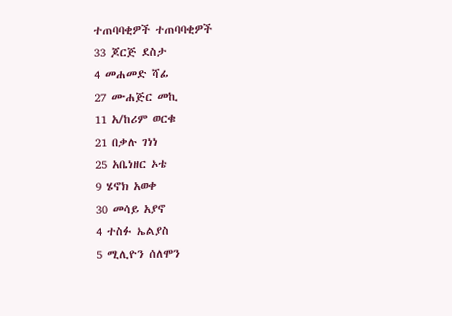ተጠባባቂዎች ተጠባባቂዎች
33 ጆርጅ ደስታ
4 መሐመድ ሻፊ
27 ሙሐጅር መኪ
11 አ/ከሪም ወርቁ
21 በቃሉ ገነነ
25 አቤነዘር ኦቴ
9 ሄኖክ አወቀ
30 መሳይ አያኖ
4 ተስፉ ኤልያስ
5 ሚሊዮን ሰለሞን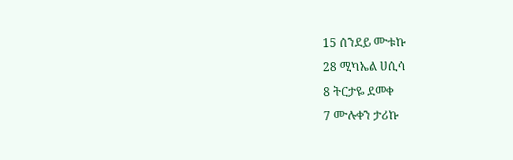15 ሰንደይ ሙቱኩ
28 ሚካኤል ሀሲሳ
8 ትርታዬ ደመቀ
7 ሙሉቀን ታሪኩ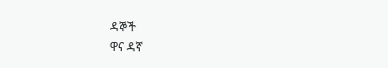ዳኞች
ዋና ዳኛ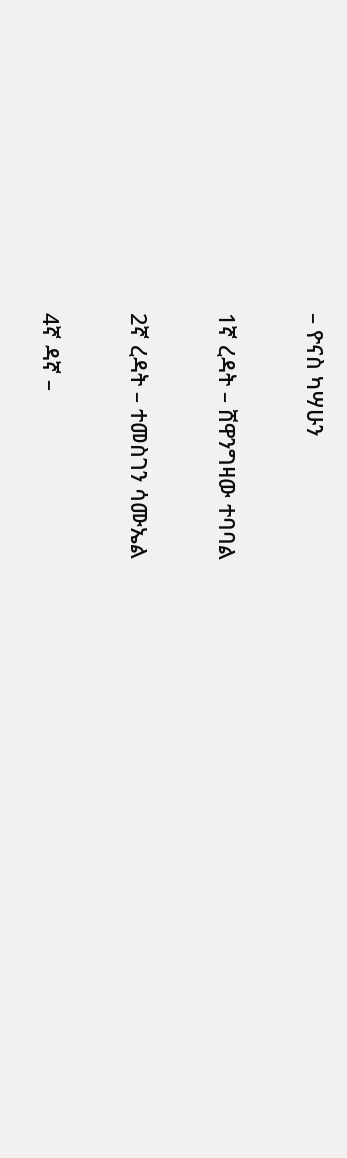– ዮናስ ካሣሁን

1ኛ ረዳት – ሸዋንግዛው ተባባል

2ኛ ረዳት – ተመስገን ሳሙኤል

4ኛ ዳኛ –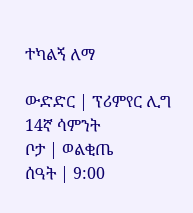ተካልኝ ለማ

ውድድር | ፕሪምየር ሊግ 14ኛ ሳምንት
ቦታ | ወልቂጤ
ሰዓት | 9:00